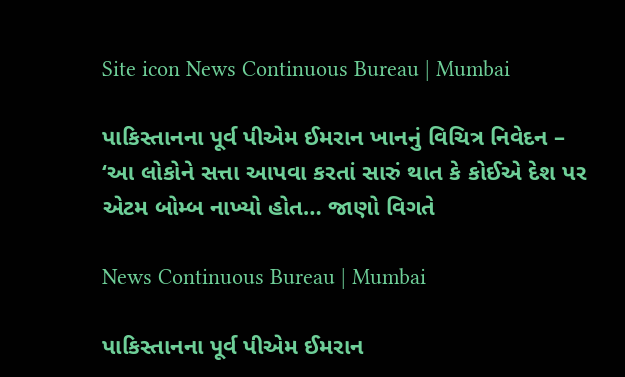Site icon News Continuous Bureau | Mumbai

પાકિસ્તાનના પૂર્વ પીએમ ઈમરાન ખાનનું વિચિત્ર નિવેદન – ‘આ લોકોને સત્તા આપવા કરતાં સારું થાત કે કોઈએ દેશ પર એટમ બોમ્બ નાખ્યો હોત… જાણો વિગતે

News Continuous Bureau | Mumbai

પાકિસ્તાનના પૂર્વ પીએમ ઈમરાન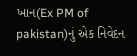ખાન(Ex PM of pakistan)નું એક નિવેદન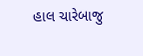હાલ ચારેબાજુ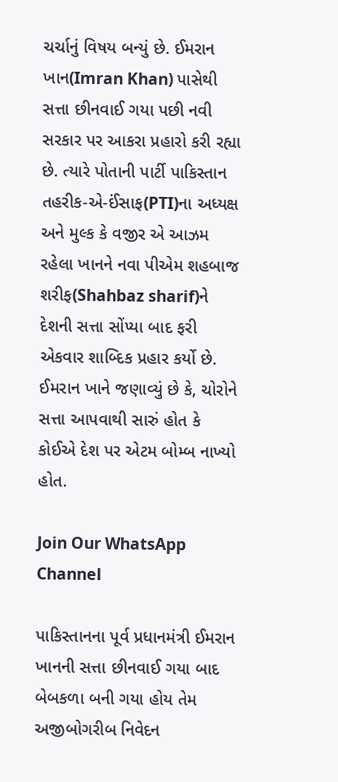ચર્ચાનું વિષય બન્યું છે. ઈમરાન ખાન(Imran Khan) પાસેથી સત્તા છીનવાઈ ગયા પછી નવી સરકાર પર આકરા પ્રહારો કરી રહ્યા છે. ત્યારે પોતાની પાર્ટી પાકિસ્તાન તહરીક-એ-ઈંસાફ(PTI)ના અધ્યક્ષ અને મુલ્ક કે વજીર એ આઝમ રહેલા ખાનને નવા પીએમ શહબાજ શરીફ(Shahbaz sharif)ને દેશની સત્તા સોંપ્યા બાદ ફરી એકવાર શાબ્દિક પ્રહાર કર્યો છે. ઈમરાન ખાને જણાવ્યું છે કે, ચોરોને સત્તા આપવાથી સારું હોત કે કોઈએ દેશ પર એટમ બોમ્બ નાખ્યો હોત.

Join Our WhatsApp Channel

પાકિસ્તાનના પૂર્વ પ્રધાનમંત્રી ઈમરાન ખાનની સત્તા છીનવાઈ ગયા બાદ બેબકળા બની ગયા હોય તેમ અજીબોગરીબ નિવેદન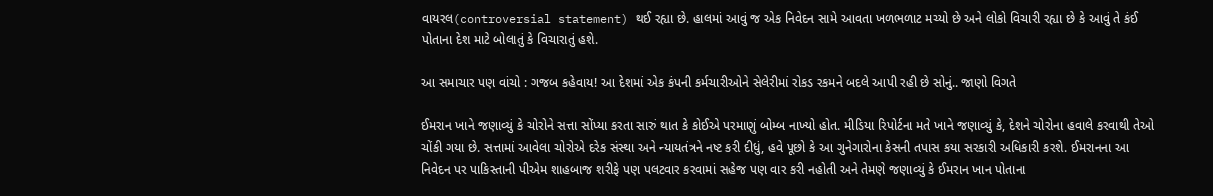વાયરલ(controversial statement) થઈ રહ્યા છે. હાલમાં આવું જ એક નિવેદન સામે આવતા ખળભળાટ મચ્યો છે અને લોકો વિચારી રહ્યા છે કે આવું તે કંઈ પોતાના દેશ માટે બોલાતું કે વિચારાતું હશે.

આ સમાચાર પણ વાંચો : ગજબ કહેવાય! આ દેશમાં એક કંપની કર્મચારીઓને સેલેરીમાં રોકડ રકમને બદલે આપી રહી છે સોનું.. જાણો વિગતે

ઈમરાન ખાને જણાવ્યું કે ચોરોને સત્તા સોંપ્યા કરતા સારું થાત કે કોઈએ પરમાણું બોમ્બ નાખ્યો હોત. મીડિયા રિપોર્ટના મતે ખાને જણાવ્યું કે, દેશને ચોરોના હવાલે કરવાથી તેઓ ચોંકી ગયા છે. સત્તામાં આવેલા ચોરોએ દરેક સંસ્થા અને ન્યાયતંત્રને નષ્ટ કરી દીધું, હવે પૂછો કે આ ગુનેગારોના કેસની તપાસ કયા સરકારી અધિકારી કરશે. ઈમરાનના આ નિવેદન પર પાકિસ્તાની પીએમ શાહબાજ શરીફે પણ પલટવાર કરવામાં સહેજ પણ વાર કરી નહોતી અને તેમણે જણાવ્યું કે ઈમરાન ખાન પોતાના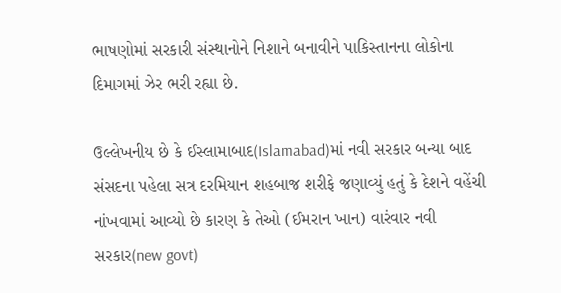ભાષણોમાં સરકારી સંસ્થાનોને નિશાને બનાવીને પાકિસ્તાનના લોકોના દિમાગમાં ઝેર ભરી રહ્યા છે.

ઉલ્લેખનીય છે કે ઈસ્લામાબાદ(Islamabad)માં નવી સરકાર બન્યા બાદ સંસદના પહેલા સત્ર દરમિયાન શહબાજ શરીફે જણાવ્યું હતું કે દેશને વહેંચી નાંખવામાં આવ્યો છે કારણ કે તેઓ (ઈમરાન ખાન) વારંવાર નવી સરકાર(new govt)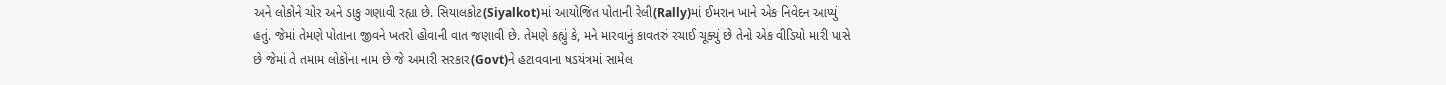અને લોકોને ચોર અને ડાકુ ગણાવી રહ્યા છે. સિયાલકોટ(Siyalkot)માં આયોજિત પોતાની રેલી(Rally)માં ઈમરાન ખાને એક નિવેદન આપ્યું હતું. જેમાં તેમણે પોતાના જીવને ખતરો હોવાની વાત જણાવી છે. તેમણે કહ્યું કે, મને મારવાનું કાવતરું રચાઈ ચૂક્યું છે તેનો એક વીડિયો મારી પાસે છે જેમાં તે તમામ લોકોના નામ છે જે અમારી સરકાર(Govt)ને હટાવવાના ષડયંત્રમાં સામેલ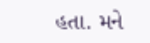હતા. મને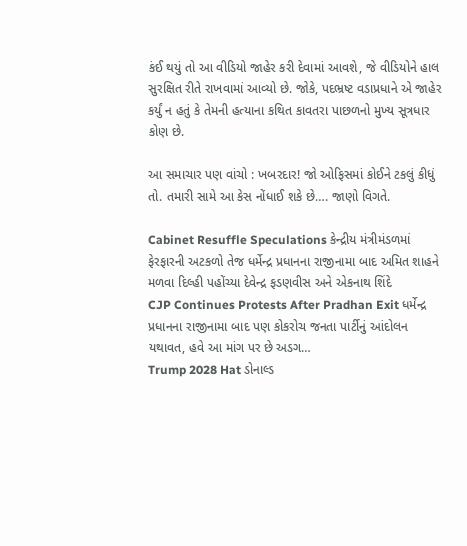કંઈ થયું તો આ વીડિયો જાહેર કરી દેવામાં આવશે, જે વીડિયોને હાલ સુરક્ષિત રીતે રાખવામાં આવ્યો છે. જોકે, પદભ્રષ્ટ વડાપ્રધાને એ જાહેર કર્યું ન હતું કે તેમની હત્યાના કથિત કાવતરા પાછળનો મુખ્ય સૂત્રધાર કોણ છે.

આ સમાચાર પણ વાંચો : ખબરદાર! જો ઓફિસમાં કોઈને ટકલું કીધું તો. તમારી સામે આ કેસ નોંધાઈ શકે છે…. જાણો વિગતે.

Cabinet Resuffle Speculations કેન્દ્રીય મંત્રીમંડળમાં ફેરફારની અટકળો તેજ ધર્મેન્દ્ર પ્રધાનના રાજીનામા બાદ અમિત શાહને મળવા દિલ્હી પહોંચ્યા દેવેન્દ્ર ફડણવીસ અને એકનાથ શિંદે
CJP Continues Protests After Pradhan Exit ધર્મેન્દ્ર પ્રધાનના રાજીનામા બાદ પણ કોકરોચ જનતા પાર્ટીનું આંદોલન યથાવત, હવે આ માંગ પર છે અડગ…
Trump 2028 Hat ડોનાલ્ડ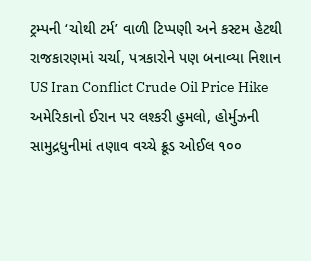ટ્રમ્પની ‘ચોથી ટર્મ’ વાળી ટિપ્પણી અને કસ્ટમ હેટથી રાજકારણમાં ચર્ચા, પત્રકારોને પણ બનાવ્યા નિશાન
US Iran Conflict Crude Oil Price Hike અમેરિકાનો ઈરાન પર લશ્કરી હુમલો, હોર્મુઝની સામુદ્રધુનીમાં તણાવ વચ્ચે ક્રૂડ ઓઈલ ૧૦૦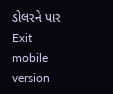ડોલરને પાર
Exit mobile version